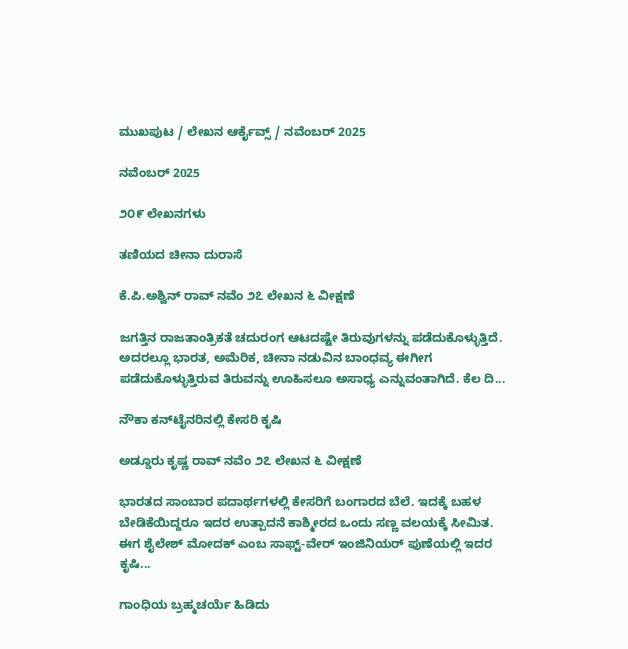ಮುಖಪುಟ / ಲೇಖನ ಆರ್ಕೈವ್ಸ್ / ನವೆಂಬರ್ 2025

ನವೆಂಬರ್ 2025

೨೦೯ ಲೇಖನಗಳು

ತಣಿಯದ ಚೀನಾ ದುರಾಸೆ

ಕೆ.ಪಿ.ಅಶ್ವಿನ್ ರಾವ್ ನವೆಂ ೨೭ ಲೇಖನ ೬ ವೀಕ್ಷಣೆ

ಜಗತ್ತಿನ ರಾಜತಾಂತ್ರಿಕತೆ ಚದುರಂಗ ಆಟದಷ್ಟೇ ತಿರುವುಗಳನ್ನು ಪಡೆದುಕೊಳ್ಳುತ್ತಿದೆ. ಅದರಲ್ಲೂ ಭಾರತ, ಅಮೆರಿಕ, ಚೀನಾ ನಡುವಿನ ಬಾಂಧವ್ಯ ಈಗೀಗ ಪಡೆದುಕೊಳ್ಳುತ್ತಿರುವ ತಿರುವನ್ನು ಊಹಿಸಲೂ ಅಸಾಧ್ಯ ಎನ್ನುವಂತಾಗಿದೆ. ಕೆಲ ದಿ...

ನೌಕಾ ಕನ್‌ಟೈನರಿನಲ್ಲಿ ಕೇಸರಿ ಕೃಷಿ

ಅಡ್ಡೂರು ಕೃಷ್ಣ ರಾವ್ ನವೆಂ ೨೭ ಲೇಖನ ೬ ವೀಕ್ಷಣೆ

ಭಾರತದ ಸಾಂಬಾರ ಪದಾರ್ಥಗಳಲ್ಲಿ ಕೇಸರಿಗೆ ಬಂಗಾರದ ಬೆಲೆ. ಇದಕ್ಕೆ ಬಹಳ ಬೇಡಿಕೆಯಿದ್ದರೂ ಇದರ ಉತ್ಪಾದನೆ ಕಾಶ್ಮೀರದ ಒಂದು ಸಣ್ಣ ವಲಯಕ್ಕೆ ಸೀಮಿತ. ಈಗ ಶೈಲೇಶ್ ಮೋದಕ್ ಎಂಬ ಸಾಫ್ಟ್-ವೇರ್ ಇಂಜಿನಿಯರ್ ಪುಣೆಯಲ್ಲಿ ಇದರ ಕೃಷಿ...

ಗಾಂಧಿಯ ಬ್ರಹ್ಮಚರ್ಯೆ ಹಿಡಿದು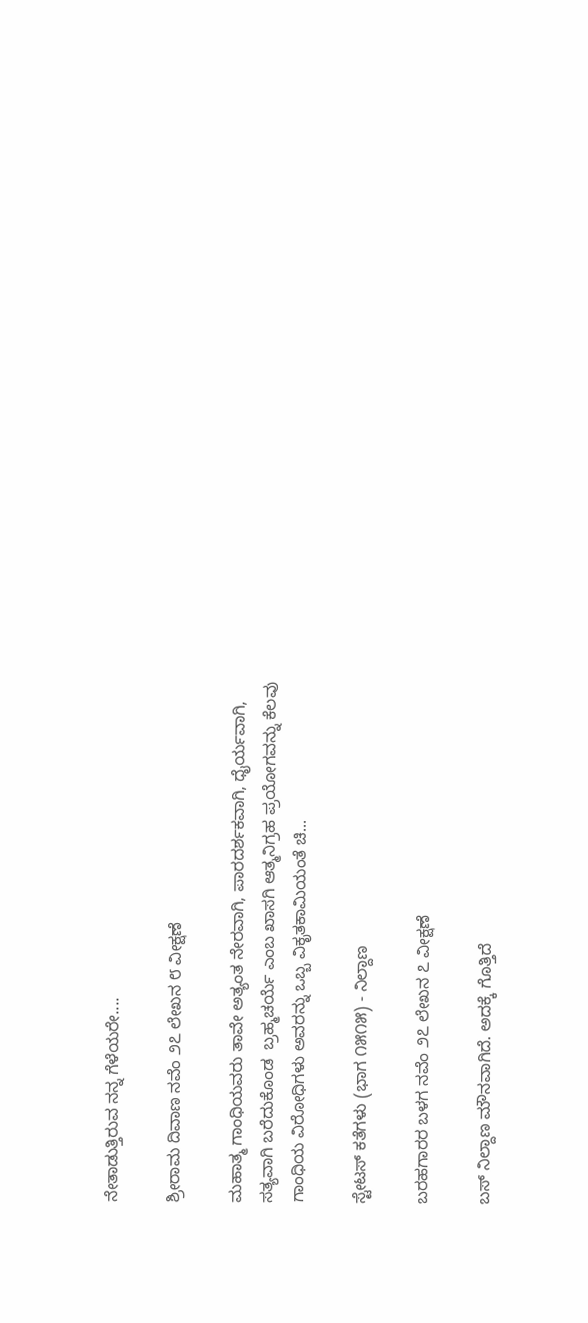ನೇತಾಡುತ್ತಿರುವ ನನ್ನ ಗೆಳೆಯರೇ....

ಶ್ರೀರಾಮ ದಿವಾಣ ನವೆಂ ೨೭ ಲೇಖನ ೮ ವೀಕ್ಷಣೆ

ಮಹಾತ್ಮ ಗಾಂಧಿಯವರು ತಾವೇ ಅತ್ಯಂತ ನೇರವಾಗಿ, ಪಾರದರ್ಶಕವಾಗಿ, ಧೈರ್ಯವಾಗಿ, ಸತ್ಯವಾಗಿ ಬರೆದುಕೊಂಡ  ಬ್ರಹ್ಮಚರ್ಯೆ ಎಂಬ ಖಾಸಗಿ ಆತ್ಮನಿಗ್ರಹ ಪ್ರಯೋಗವನ್ನು ಕೆಲವು ಗಾಂಧಿಯ ವಿರೋಧಿಗಳು ಅವರನ್ನು ಒಬ್ಬ ವಿಕೃತಕಾಮಿಯಂತೆ ಚಿ...

ಸ್ಟೇಟಸ್ ಕತೆಗಳು (ಭಾಗ ೧೫೧೫) - ನಿಲ್ದಾಣ

ಬರಹಗಾರರ ಬಳಗ ನವೆಂ ೨೭ ಲೇಖನ ೭ ವೀಕ್ಷಣೆ

ಬಸ್ ನಿಲ್ದಾಣ ಮೌನವಾಗಿದೆ. ಅದಕ್ಕೆ ಗೊತ್ತಿದೆ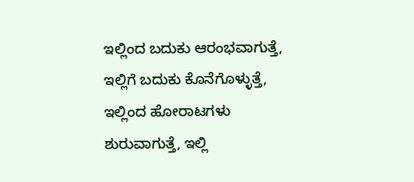ಇಲ್ಲಿಂದ ಬದುಕು ಆರಂಭವಾಗುತ್ತೆ, ಇಲ್ಲಿಗೆ ಬದುಕು ಕೊನೆಗೊಳ್ಳುತ್ತೆ, ಇಲ್ಲಿಂದ ಹೋರಾಟಗಳು ಶುರುವಾಗುತ್ತೆ, ಇಲ್ಲಿ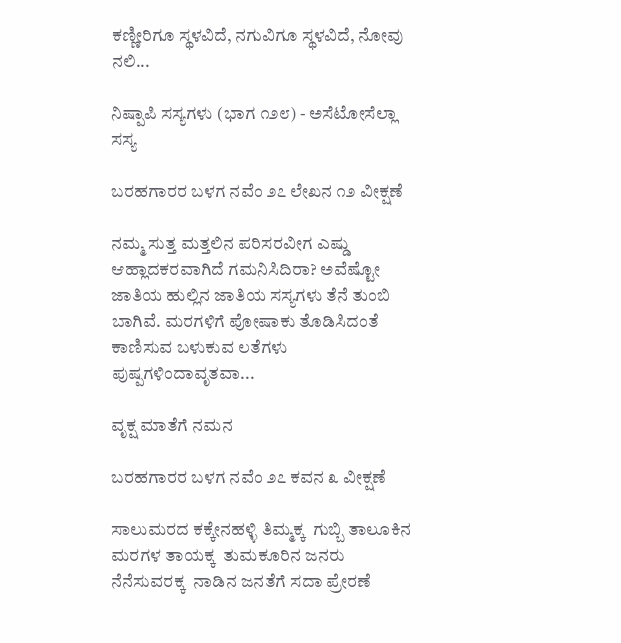ಕಣ್ಣೀರಿಗೂ ಸ್ಥಳವಿದೆ, ನಗುವಿಗೂ ಸ್ಥಳವಿದೆ, ನೋವು ನಲಿ...

ನಿಷ್ಪಾಪಿ ಸಸ್ಯಗಳು (ಭಾಗ ೧೨೮) - ಅಸೆಟೋಸೆಲ್ಲಾ ಸಸ್ಯ

ಬರಹಗಾರರ ಬಳಗ ನವೆಂ ೨೭ ಲೇಖನ ೧೨ ವೀಕ್ಷಣೆ

ನಮ್ಮ ಸುತ್ತ ಮತ್ತಲಿನ ಪರಿಸರವೀಗ ಎಷ್ಡು ಆಹ್ಲಾದಕರವಾಗಿದೆ ಗಮನಿಸಿದಿರಾ? ಅವೆಷ್ಟೋ ಜಾತಿಯ ಹುಲ್ಲಿನ ಜಾತಿಯ ಸಸ್ಯಗಳು ತೆನೆ ತುಂಬಿ ಬಾಗಿವೆ. ಮರಗಳಿಗೆ ಪೋಷಾಕು ತೊಡಿಸಿದಂತೆ ಕಾಣಿಸುವ ಬಳುಕುವ ಲತೆಗಳು ಪುಷ್ಪಗಳಿಂದಾವೃತವಾ...

ವೃಕ್ಷ ಮಾತೆಗೆ ನಮನ

ಬರಹಗಾರರ ಬಳಗ ನವೆಂ ೨೭ ಕವನ ೩ ವೀಕ್ಷಣೆ

ಸಾಲುಮರದ ಕಕ್ಕೇನಹಳ್ಳಿ ತಿಮ್ಮಕ್ಕ  ಗುಬ್ಬಿ ತಾಲೂಕಿನ ಮರಗಳ ತಾಯಕ್ಕ  ತುಮಕೂರಿನ ಜನರು ನೆನೆಸುವರಕ್ಕ  ನಾಡಿನ ಜನತೆಗೆ ಸದಾ ಪ್ರೇರಣೆ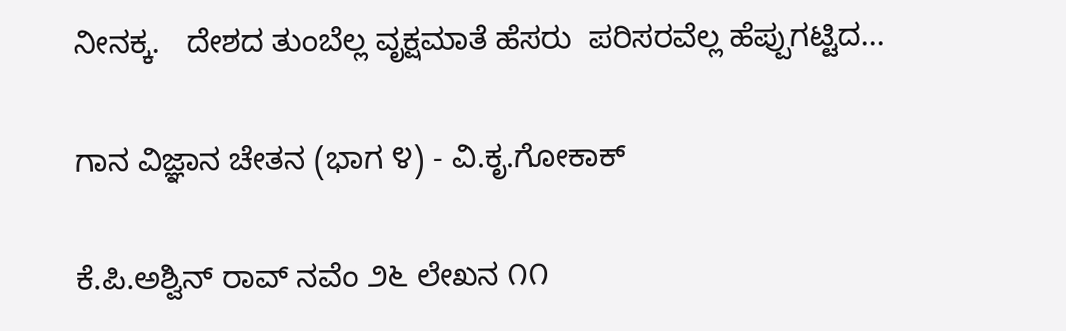ನೀನಕ್ಕ.   ದೇಶದ ತುಂಬೆಲ್ಲ ವೃಕ್ಷಮಾತೆ ಹೆಸರು  ಪರಿಸರವೆಲ್ಲ ಹೆಪ್ಪುಗಟ್ಟಿದ...

ಗಾನ ವಿಜ್ಞಾನ ಚೇತನ (ಭಾಗ ೪) - ವಿ.ಕೃ.ಗೋಕಾಕ್

ಕೆ.ಪಿ.ಅಶ್ವಿನ್ ರಾವ್ ನವೆಂ ೨೬ ಲೇಖನ ೧೧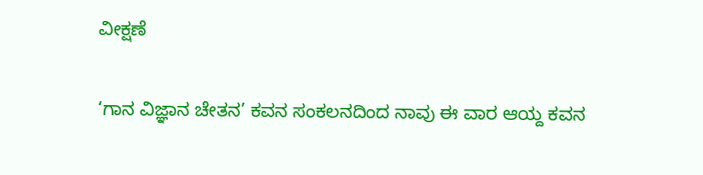ವೀಕ್ಷಣೆ

‘ಗಾನ ವಿಜ್ಞಾನ ಚೇತನ’ ಕವನ ಸಂಕಲನದಿಂದ ನಾವು ಈ ವಾರ ಆಯ್ದ ಕವನ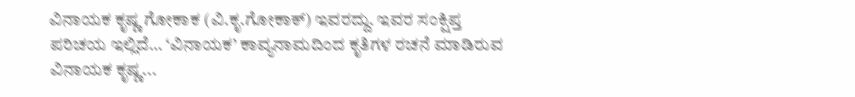ವಿನಾಯಕ ಕೃಷ್ಣ ಗೋಕಾಕ (ವಿ.ಕೃ.ಗೋಕಾಕ್) ಇವರದ್ದು. ಇವರ ಸಂಕ್ಷಿಪ್ತ ಪರಿಚಯ ಇಲ್ಲಿದೆ… ‘ವಿನಾಯಕ’ ಕಾವ್ಯನಾಮದಿಂದ ಕೃತಿಗಳ ರಚನೆ ಮಾಡಿರುವ ವಿನಾಯಕ ಕೃಷ್ಣ...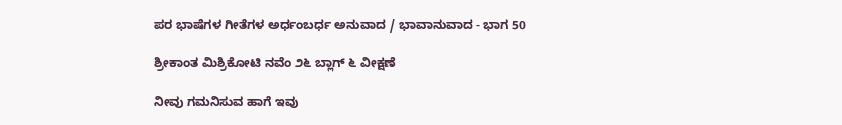ಪರ ಭಾಷೆಗಳ ಗೀತೆಗಳ ಅರ್ಧಂಬರ್ಧ ಅನುವಾದ / ಭಾವಾನುವಾದ - ಭಾಗ 50

ಶ್ರೀಕಾಂತ ಮಿಶ್ರಿಕೋಟಿ ನವೆಂ ೨೬ ಬ್ಲಾಗ್ ೬ ವೀಕ್ಷಣೆ

ನೀವು ಗಮನಿಸುವ ಹಾಗೆ ಇವು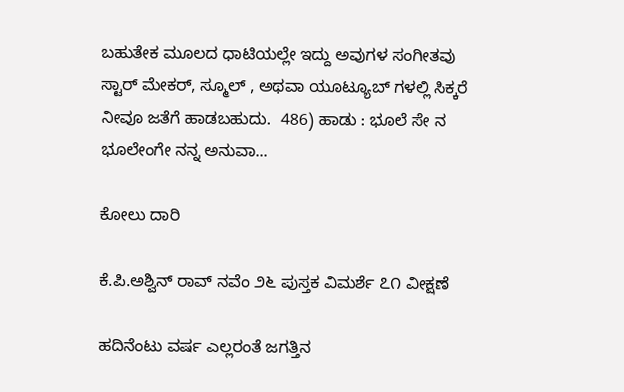ಬಹುತೇಕ ಮೂಲದ ಧಾಟಿಯಲ್ಲೇ ಇದ್ದು ಅವುಗಳ ಸಂಗೀತವು ಸ್ಟಾರ್ ಮೇಕರ್, ಸ್ಮೂಲ್ , ಅಥವಾ ಯೂಟ್ಯೂಬ್ ಗಳಲ್ಲಿ ಸಿಕ್ಕರೆ ನೀವೂ ಜತೆಗೆ ಹಾಡಬಹುದು.  486) ಹಾಡು : ಭೂಲೆ ಸೇ ನ ಭೂಲೇಂಗೇ ನನ್ನ ಅನುವಾ...

ಕೋಲು ದಾರಿ

ಕೆ.ಪಿ.ಅಶ್ವಿನ್ ರಾವ್ ನವೆಂ ೨೬ ಪುಸ್ತಕ ವಿಮರ್ಶೆ ೭೧ ವೀಕ್ಷಣೆ

ಹದಿನೆಂಟು ವರ್ಷ ಎಲ್ಲರಂತೆ ಜಗತ್ತಿನ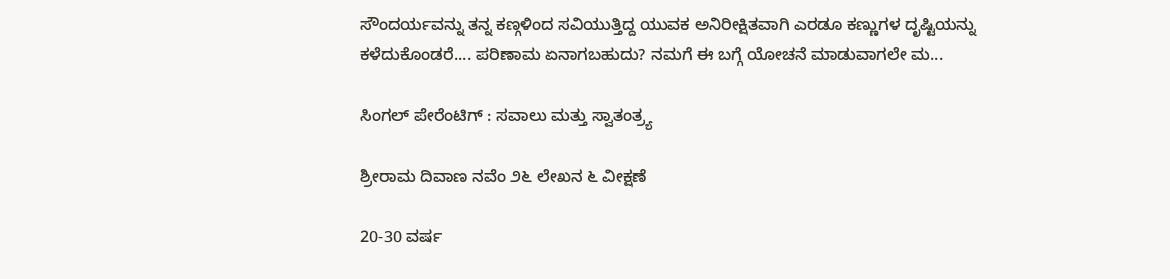ಸೌಂದರ್ಯವನ್ನು ತನ್ನ ಕಣ್ಗಳಿಂದ ಸವಿಯುತ್ತಿದ್ದ ಯುವಕ ಅನಿರೀಕ್ಷಿತವಾಗಿ ಎರಡೂ ಕಣ್ಣುಗಳ ದೃಷ್ಟಿಯನ್ನು ಕಳೆದುಕೊಂಡರೆ.... ಪರಿಣಾಮ ಏನಾಗಬಹುದು? ನಮಗೆ ಈ ಬಗ್ಗೆ ಯೋಚನೆ ಮಾಡುವಾಗಲೇ ಮ...

ಸಿಂಗಲ್ ಪೇರೆಂಟಿಗ್ : ಸವಾಲು ಮತ್ತು ಸ್ವಾತಂತ್ರ್ಯ

ಶ್ರೀರಾಮ ದಿವಾಣ ನವೆಂ ೨೬ ಲೇಖನ ೬ ವೀಕ್ಷಣೆ

20-30 ವರ್ಷ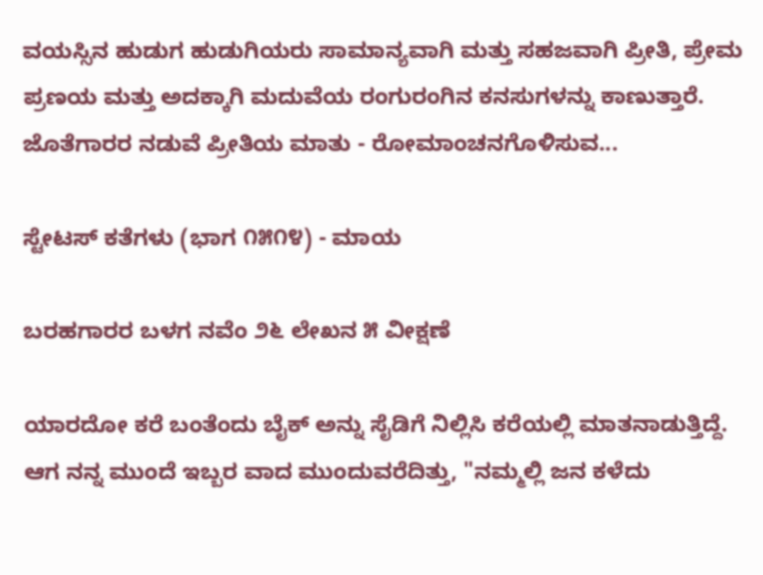ವಯಸ್ಸಿನ ಹುಡುಗ ಹುಡುಗಿಯರು ಸಾಮಾನ್ಯವಾಗಿ ಮತ್ತು ಸಹಜವಾಗಿ ಪ್ರೀತಿ, ಪ್ರೇಮ ಪ್ರಣಯ ಮತ್ತು ಅದಕ್ಕಾಗಿ ಮದುವೆಯ ರಂಗುರಂಗಿನ ಕನಸುಗಳನ್ನು ಕಾಣುತ್ತಾರೆ. ಜೊತೆಗಾರರ ನಡುವೆ ಪ್ರೀತಿಯ ಮಾತು - ರೋಮಾಂಚನಗೊಳಿಸುವ...

ಸ್ಟೇಟಸ್ ಕತೆಗಳು (ಭಾಗ ೧೫೧೪) - ಮಾಯ

ಬರಹಗಾರರ ಬಳಗ ನವೆಂ ೨೬ ಲೇಖನ ೫ ವೀಕ್ಷಣೆ

ಯಾರದೋ ಕರೆ ಬಂತೆಂದು ಬೈಕ್ ಅನ್ನು ಸೈಡಿಗೆ ನಿಲ್ಲಿಸಿ ಕರೆಯಲ್ಲಿ ಮಾತನಾಡುತ್ತಿದ್ದೆ. ಆಗ ನನ್ನ ಮುಂದೆ ಇಬ್ಬರ ವಾದ ಮುಂದುವರೆದಿತ್ತು, "ನಮ್ಮಲ್ಲಿ ಜನ ಕಳೆದು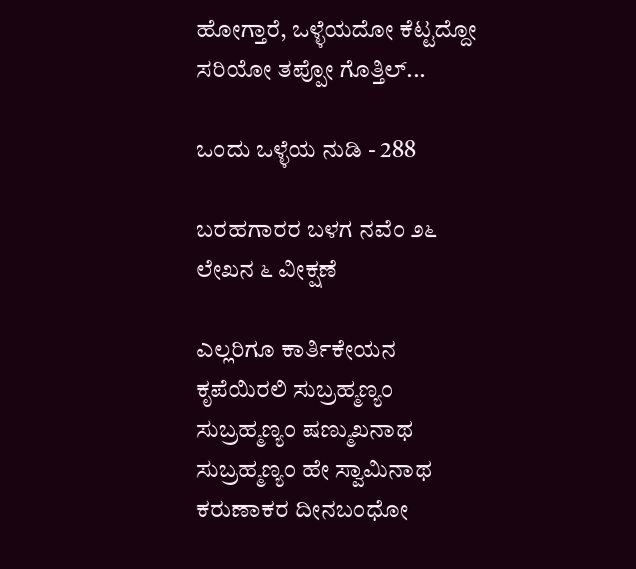ಹೋಗ್ತಾರೆ, ಒಳ್ಳೆಯದೋ ಕೆಟ್ಟದ್ದೋ ಸರಿಯೋ ತಪ್ಪೋ ಗೊತ್ತಿಲ್...

ಒಂದು ಒಳ್ಳೆಯ ನುಡಿ - 288

ಬರಹಗಾರರ ಬಳಗ ನವೆಂ ೨೬ ಲೇಖನ ೬ ವೀಕ್ಷಣೆ

ಎಲ್ಲರಿಗೂ ಕಾರ್ತಿಕೇಯನ ಕೃಪೆಯಿರಲಿ ಸುಬ್ರಹ್ಮಣ್ಯಂ ಸುಬ್ರಹ್ಮಣ್ಯಂ ಷಣ್ಮುಖನಾಥ ಸುಬ್ರಹ್ಮಣ್ಯಂ ಹೇ ಸ್ವಾಮಿನಾಥ ಕರುಣಾಕರ ದೀನಬಂಧೋ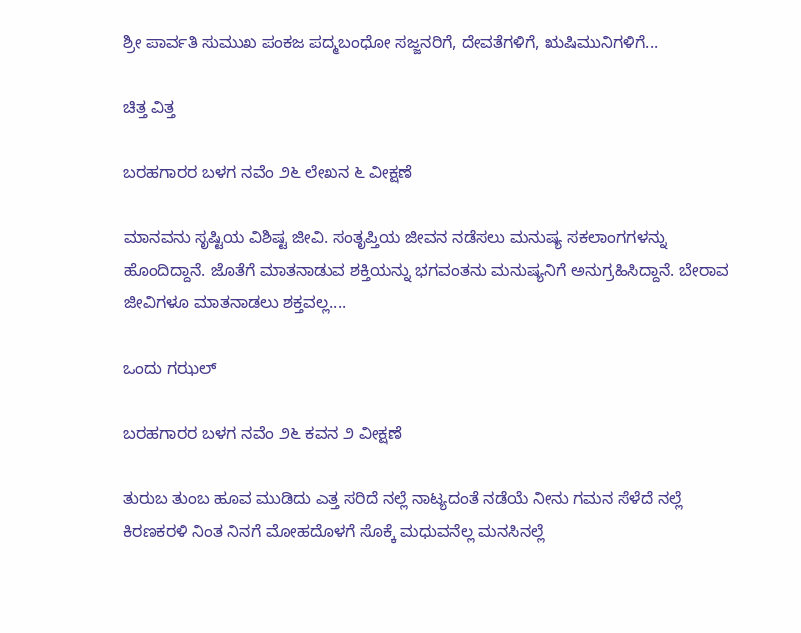ಶ್ರೀ ಪಾರ್ವತಿ ಸುಮುಖ ಪಂಕಜ ಪದ್ಮಬಂಧೋ ಸಜ್ಜನರಿಗೆ, ದೇವತೆಗಳಿಗೆ, ಋಷಿಮುನಿಗಳಿಗೆ...

ಚಿತ್ತ ವಿತ್ತ

ಬರಹಗಾರರ ಬಳಗ ನವೆಂ ೨೬ ಲೇಖನ ೬ ವೀಕ್ಷಣೆ

ಮಾನವನು ಸೃಷ್ಟಿಯ ವಿಶಿಷ್ಟ ಜೀವಿ. ಸಂತೃಪ್ತಿಯ ಜೀವನ ನಡೆಸಲು ಮನುಷ್ಯ ಸಕಲಾಂಗಗಳನ್ನು ಹೊಂದಿದ್ದಾನೆ. ಜೊತೆಗೆ ಮಾತನಾಡುವ ಶಕ್ತಿಯನ್ನು ಭಗವಂತನು ಮನುಷ್ಯನಿಗೆ ಅನುಗ್ರಹಿಸಿದ್ದಾನೆ. ಬೇರಾವ ಜೀವಿಗಳೂ ಮಾತನಾಡಲು ಶಕ್ತವಲ್ಲ....

ಒಂದು ಗಝಲ್

ಬರಹಗಾರರ ಬಳಗ ನವೆಂ ೨೬ ಕವನ ೨ ವೀಕ್ಷಣೆ

ತುರುಬ ತುಂಬ ಹೂವ ಮುಡಿದು ಎತ್ತ ಸರಿದೆ ನಲ್ಲೆ ನಾಟ್ಯದಂತೆ ನಡೆಯೆ ನೀನು ಗಮನ ಸೆಳೆದೆ ನಲ್ಲೆ   ಕಿರಣಕರಳಿ ನಿಂತ ನಿನಗೆ ಮೋಹದೊಳಗೆ ಸೊಕ್ಕೆ ಮಧುವನೆಲ್ಲ ಮನಸಿನಲ್ಲೆ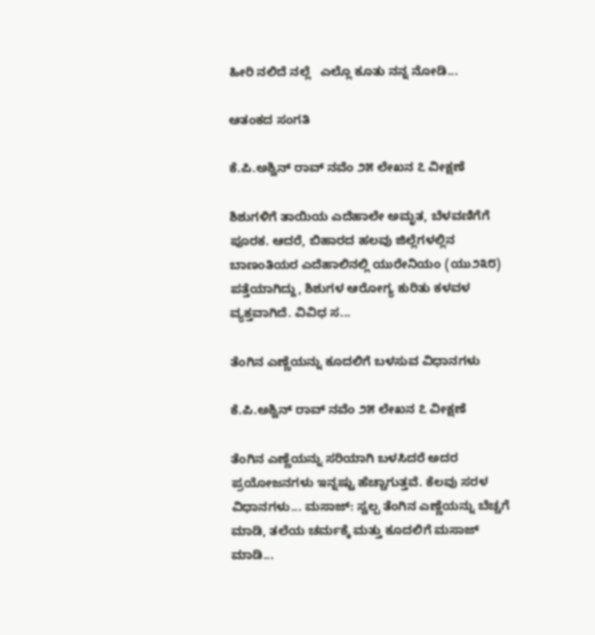ಹೀರಿ ನಲಿದೆ ನಲ್ಲೆ   ಎಲ್ಲೊ ಕೂತು ನನ್ನ ನೋಡಿ...

ಆತಂಕದ ಸಂಗತಿ

ಕೆ.ಪಿ.ಅಶ್ವಿನ್ ರಾವ್ ನವೆಂ ೨೫ ಲೇಖನ ೭ ವೀಕ್ಷಣೆ

ಶಿಶುಗಳಿಗೆ ತಾಯಿಯ ಎದೆಹಾಲೇ ಅಮೃತ, ಬೆಳವಣಿಗೆಗೆ ಪೂರಕ. ಆದರೆ, ಬಿಹಾರದ ಹಲವು ಜಿಲ್ಲೆಗಳಲ್ಲಿನ ಬಾಣಂತಿಯರ ಎದೆಹಾಲಿನಲ್ಲಿ ಯುರೇನಿಯಂ (ಯು೨೩೮) ಪತ್ತೆಯಾಗಿದ್ದು, ಶಿಶುಗಳ ಆರೋಗ್ಯ ಕುರಿತು ಕಳವಳ ವ್ಯಕ್ತವಾಗಿದೆ. ವಿವಿಧ ಸ...

ತೆಂಗಿನ ಎಣ್ಣೆಯನ್ನು ಕೂದಲಿಗೆ ಬಳಸುವ ವಿಧಾನಗಳು

ಕೆ.ಪಿ.ಅಶ್ವಿನ್ ರಾವ್ ನವೆಂ ೨೫ ಲೇಖನ ೭ ವೀಕ್ಷಣೆ

ತೆಂಗಿನ ಎಣ್ಣೆಯನ್ನು ಸರಿಯಾಗಿ ಬಳಸಿದರೆ ಅದರ ಪ್ರಯೋಜನಗಳು ಇನ್ನಷ್ಟು ಹೆಚ್ಚಾಗುತ್ತವೆ. ಕೆಲವು ಸರಳ ವಿಧಾನಗಳು... ಮಸಾಜ್: ಸ್ವಲ್ಪ ತೆಂಗಿನ ಎಣ್ಣೆಯನ್ನು ಬೆಚ್ಚಗೆ ಮಾಡಿ, ತಲೆಯ ಚರ್ಮಕ್ಕೆ ಮತ್ತು ಕೂದಲಿಗೆ ಮಸಾಜ್ ಮಾಡಿ...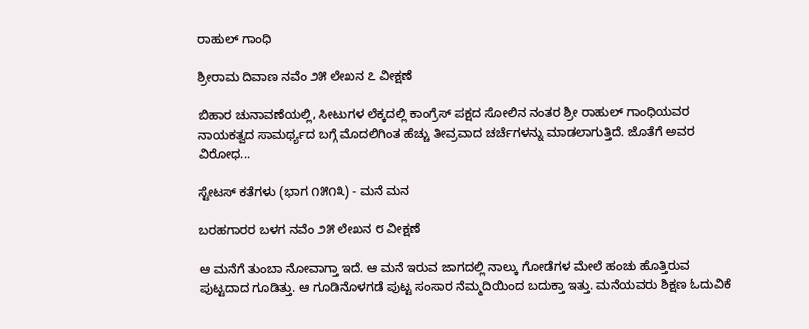ರಾಹುಲ್ ಗಾಂಧಿ

ಶ್ರೀರಾಮ ದಿವಾಣ ನವೆಂ ೨೫ ಲೇಖನ ೭ ವೀಕ್ಷಣೆ

ಬಿಹಾರ ಚುನಾವಣೆಯಲ್ಲಿ, ಸೀಟುಗಳ ಲೆಕ್ಕದಲ್ಲಿ ಕಾಂಗ್ರೆಸ್ ಪಕ್ಷದ ಸೋಲಿನ ನಂತರ ಶ್ರೀ ರಾಹುಲ್ ಗಾಂಧಿಯವರ ನಾಯಕತ್ವದ ಸಾಮರ್ಥ್ಯದ ಬಗ್ಗೆ ಮೊದಲಿಗಿಂತ ಹೆಚ್ಚು ತೀವ್ರವಾದ ಚರ್ಚೆಗಳನ್ನು ಮಾಡಲಾಗುತ್ತಿದೆ. ಜೊತೆಗೆ ಅವರ ವಿರೋಧ...

ಸ್ಟೇಟಸ್ ಕತೆಗಳು (ಭಾಗ ೧೫೧೩) - ಮನೆ ಮನ

ಬರಹಗಾರರ ಬಳಗ ನವೆಂ ೨೫ ಲೇಖನ ೮ ವೀಕ್ಷಣೆ

ಆ ಮನೆಗೆ ತುಂಬಾ ನೋವಾಗ್ತಾ ಇದೆ. ಆ ಮನೆ ಇರುವ ಜಾಗದಲ್ಲಿ ನಾಲ್ಕು ಗೋಡೆಗಳ ಮೇಲೆ ಹಂಚು ಹೊತ್ತಿರುವ ಪುಟ್ಟದಾದ ಗೂಡಿತ್ತು. ಆ ಗೂಡಿನೊಳಗಡೆ ಪುಟ್ಟ ಸಂಸಾರ ನೆಮ್ಮದಿಯಿಂದ ಬದುಕ್ತಾ ಇತ್ತು. ಮನೆಯವರು ಶಿಕ್ಷಣ ಓದುವಿಕೆ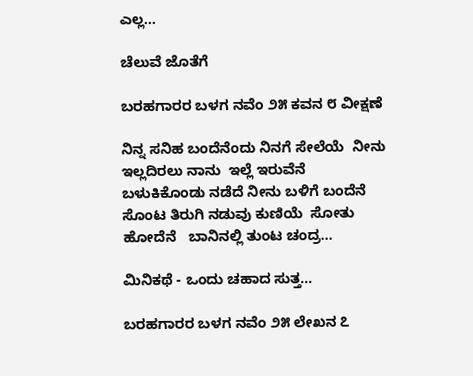ಎಲ್ಲ...

ಚೆಲುವೆ ಜೊತೆಗೆ

ಬರಹಗಾರರ ಬಳಗ ನವೆಂ ೨೫ ಕವನ ೮ ವೀಕ್ಷಣೆ

ನಿನ್ನ ಸನಿಹ ಬಂದೆನೆಂದು ನಿನಗೆ ಸೇಲೆಯೆ  ನೀನು ಇಲ್ಲದಿರಲು ನಾನು  ಇಲ್ಲೆ ಇರುವೆನೆ    ಬಳುಕಿಕೊಂಡು ನಡೆದೆ ನೀನು ಬಳಿಗೆ ಬಂದೆನೆ ಸೊಂಟ ತಿರುಗಿ ನಡುವು ಕುಣಿಯೆ  ಸೋತು ಹೋದೆನೆ   ಬಾನಿನಲ್ಲಿ ತುಂಟ ಚಂದ್ರ...

ಮಿನಿಕಥೆ - ಒಂದು ಚಹಾದ ಸುತ್ತ…

ಬರಹಗಾರರ ಬಳಗ ನವೆಂ ೨೫ ಲೇಖನ ೭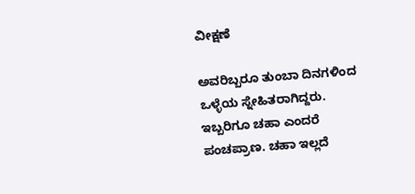ವೀಕ್ಷಣೆ

ಅವರಿಬ್ಬರೂ ತುಂಬಾ ದಿನಗಳಿಂದ ಒಳ್ಳೆಯ ಸ್ನೇಹಿತರಾಗಿದ್ದರು. ಇಬ್ಬರಿಗೂ ಚಹಾ ಎಂದರೆ ಪಂಚಪ್ರಾಣ. ಚಹಾ ಇಲ್ಲದೆ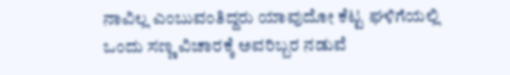ನಾವಿಲ್ಲ ಎಂಬುವಂತಿದ್ದರು ಯಾವುದೋ ಕೆಟ್ಟ ಘಳಿಗೆಯಲ್ಲಿ ಒಂದು ಸಣ್ಣ ವಿಚಾರಕ್ಕೆ ಅವರಿಬ್ಬರ ನಡುವೆ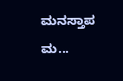ಮನಸ್ತಾಪ ಮ...